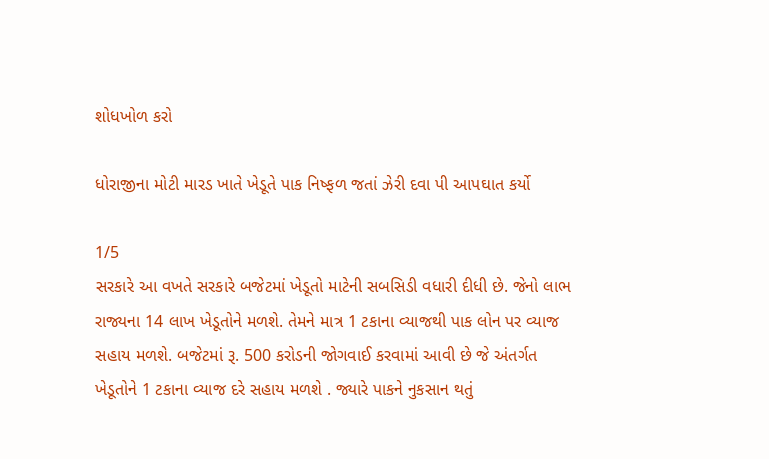શોધખોળ કરો

ધોરાજીના મોટી મારડ ખાતે ખેડૂતે પાક નિષ્ફળ જતાં ઝેરી દવા પી આપઘાત કર્યો

1/5
સરકારે આ વખતે સરકારે બજેટમાં ખેડૂતો માટેની સબસિડી વધારી દીધી છે. જેનો લાભ રાજ્યના 14 લાખ ખેડૂતોને મળશે. તેમને માત્ર 1 ટકાના વ્યાજથી પાક લોન પર વ્યાજ સહાય મળશે. બજેટમાં રૂ. 500 કરોડની જોગવાઈ કરવામાં આવી છે જે અંતર્ગત ખેડૂતોને 1 ટકાના વ્યાજ દરે સહાય મળશે . જ્યારે પાકને નુકસાન થતું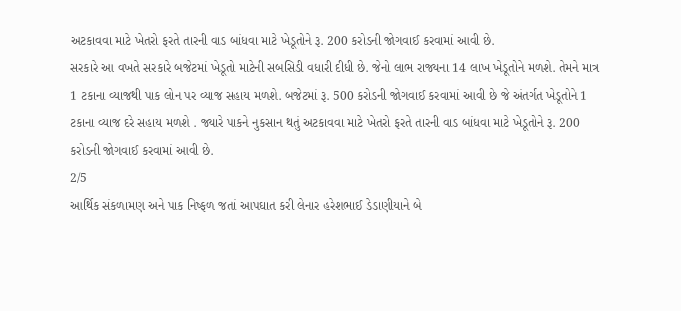અટકાવવા માટે ખેતરો ફરતે તારની વાડ બાંધવા માટે ખેડૂતોને રૂ. 200 કરોડની જોગવાઈ કરવામાં આવી છે.
સરકારે આ વખતે સરકારે બજેટમાં ખેડૂતો માટેની સબસિડી વધારી દીધી છે. જેનો લાભ રાજ્યના 14 લાખ ખેડૂતોને મળશે. તેમને માત્ર 1 ટકાના વ્યાજથી પાક લોન પર વ્યાજ સહાય મળશે. બજેટમાં રૂ. 500 કરોડની જોગવાઈ કરવામાં આવી છે જે અંતર્ગત ખેડૂતોને 1 ટકાના વ્યાજ દરે સહાય મળશે . જ્યારે પાકને નુકસાન થતું અટકાવવા માટે ખેતરો ફરતે તારની વાડ બાંધવા માટે ખેડૂતોને રૂ. 200 કરોડની જોગવાઈ કરવામાં આવી છે.
2/5
આર્થિક સંકળામણ અને પાક નિષ્ફળ જતાં આપઘાત કરી લેનાર હરેશભાઈ ડેડાણીયાને બે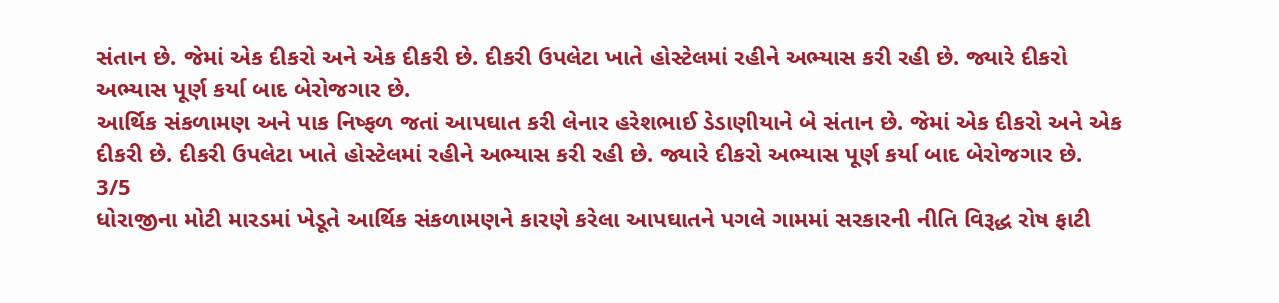સંતાન છે. જેમાં એક દીકરો અને એક દીકરી છે. દીકરી ઉપલેટા ખાતે હોસ્ટેલમાં રહીને અભ્યાસ કરી રહી છે. જ્યારે દીકરો અભ્યાસ પૂર્ણ કર્યા બાદ બેરોજગાર છે.
આર્થિક સંકળામણ અને પાક નિષ્ફળ જતાં આપઘાત કરી લેનાર હરેશભાઈ ડેડાણીયાને બે સંતાન છે. જેમાં એક દીકરો અને એક દીકરી છે. દીકરી ઉપલેટા ખાતે હોસ્ટેલમાં રહીને અભ્યાસ કરી રહી છે. જ્યારે દીકરો અભ્યાસ પૂર્ણ કર્યા બાદ બેરોજગાર છે.
3/5
ધોરાજીના મોટી મારડમાં ખેડૂતે આર્થિક સંકળામણને કારણે કરેલા આપઘાતને પગલે ગામમાં સરકારની નીતિ વિરૂદ્ધ રોષ ફાટી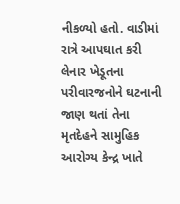નીકળ્યો હતો. વાડીમાં રાત્રે આપઘાત કરી લેનાર ખેડૂતના પરીવારજનોને ઘટનાની જાણ થતાં તેના મૃતદેહને સામુહિક આરોગ્ય કેન્દ્ર ખાતે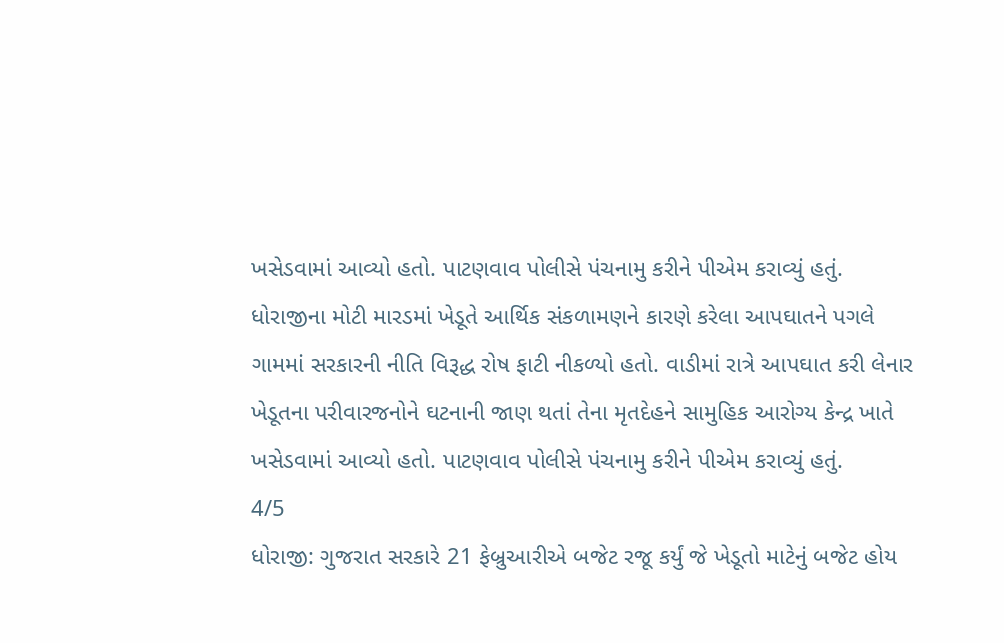ખસેડવામાં આવ્યો હતો. પાટણવાવ પોલીસે પંચનામુ કરીને પીએમ કરાવ્યું હતું.
ધોરાજીના મોટી મારડમાં ખેડૂતે આર્થિક સંકળામણને કારણે કરેલા આપઘાતને પગલે ગામમાં સરકારની નીતિ વિરૂદ્ધ રોષ ફાટી નીકળ્યો હતો. વાડીમાં રાત્રે આપઘાત કરી લેનાર ખેડૂતના પરીવારજનોને ઘટનાની જાણ થતાં તેના મૃતદેહને સામુહિક આરોગ્ય કેન્દ્ર ખાતે ખસેડવામાં આવ્યો હતો. પાટણવાવ પોલીસે પંચનામુ કરીને પીએમ કરાવ્યું હતું.
4/5
ધોરાજી: ગુજરાત સરકારે 21 ફેબ્રુઆરીએ બજેટ રજૂ કર્યું જે ખેડૂતો માટેનું બજેટ હોય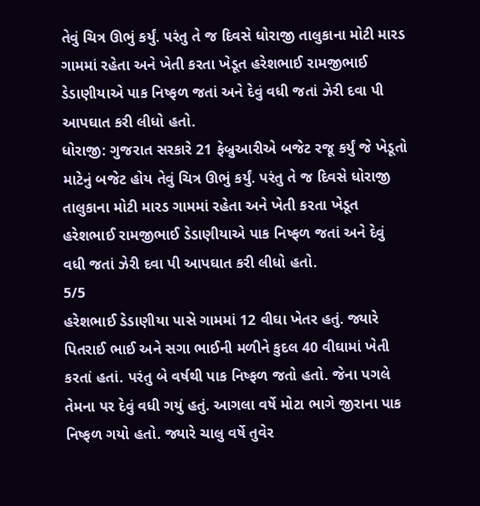તેવું ચિત્ર ઊભું કર્યું. પરંતુ તે જ દિવસે ધોરાજી તાલુકાના મોટી મારડ ગામમાં રહેતા અને ખેતી કરતા ખેડૂત હરેશભાઈ રામજીભાઈ ડેડાણીયાએ પાક નિષ્ફળ જતાં અને દેવું વધી જતાં ઝેરી દવા પી આપઘાત કરી લીધો હતો.
ધોરાજી: ગુજરાત સરકારે 21 ફેબ્રુઆરીએ બજેટ રજૂ કર્યું જે ખેડૂતો માટેનું બજેટ હોય તેવું ચિત્ર ઊભું કર્યું. પરંતુ તે જ દિવસે ધોરાજી તાલુકાના મોટી મારડ ગામમાં રહેતા અને ખેતી કરતા ખેડૂત હરેશભાઈ રામજીભાઈ ડેડાણીયાએ પાક નિષ્ફળ જતાં અને દેવું વધી જતાં ઝેરી દવા પી આપઘાત કરી લીધો હતો.
5/5
હરેશભાઈ ડેડાણીયા પાસે ગામમાં 12 વીઘા ખેતર હતું. જ્યારે પિતરાઈ ભાઈ અને સગા ભાઈની મળીને કુદલ 40 વીઘામાં ખેતી કરતાં હતાં. પરંતુ બે વર્ષથી પાક નિષ્ફળ જતો હતો. જેના પગલે તેમના પર દેવું વધી ગયું હતું. આગલા વર્ષે મોટા ભાગે જીરાના પાક નિષ્ફળ ગયો હતો. જ્યારે ચાલુ વર્ષે તુવેર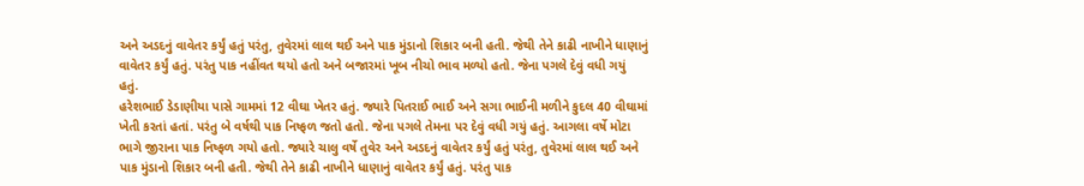અને અડદનું વાવેતર કર્યું હતું પરંતુ, તુવેરમાં લાલ થઈ અને પાક મુંડાનો શિકાર બની હતી. જેથી તેને કાઢી નાખીને ધાણાનું વાવેતર કર્યું હતું. પરંતુ પાક નહીંવત થયો હતો અને બજારમાં ખૂબ નીચો ભાવ મળ્યો હતો. જેના પગલે દેવું વધી ગયું હતું.
હરેશભાઈ ડેડાણીયા પાસે ગામમાં 12 વીઘા ખેતર હતું. જ્યારે પિતરાઈ ભાઈ અને સગા ભાઈની મળીને કુદલ 40 વીઘામાં ખેતી કરતાં હતાં. પરંતુ બે વર્ષથી પાક નિષ્ફળ જતો હતો. જેના પગલે તેમના પર દેવું વધી ગયું હતું. આગલા વર્ષે મોટા ભાગે જીરાના પાક નિષ્ફળ ગયો હતો. જ્યારે ચાલુ વર્ષે તુવેર અને અડદનું વાવેતર કર્યું હતું પરંતુ, તુવેરમાં લાલ થઈ અને પાક મુંડાનો શિકાર બની હતી. જેથી તેને કાઢી નાખીને ધાણાનું વાવેતર કર્યું હતું. પરંતુ પાક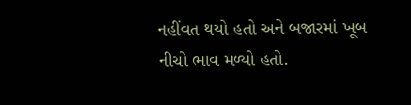નહીંવત થયો હતો અને બજારમાં ખૂબ નીચો ભાવ મળ્યો હતો.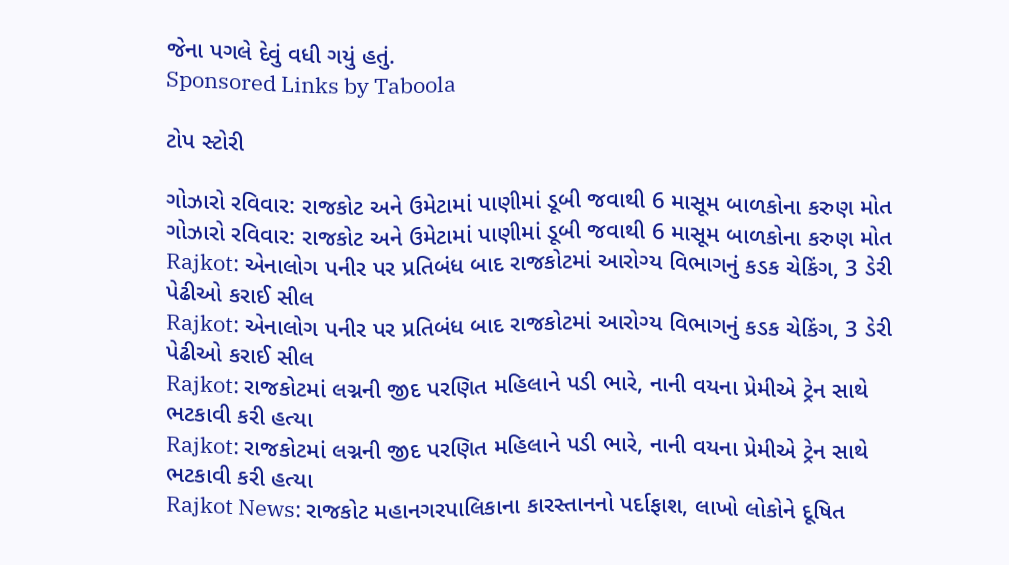જેના પગલે દેવું વધી ગયું હતું.
Sponsored Links by Taboola

ટોપ સ્ટોરી

ગોઝારો રવિવાર: રાજકોટ અને ઉમેટામાં પાણીમાં ડૂબી જવાથી 6 માસૂમ બાળકોના કરુણ મોત
ગોઝારો રવિવાર: રાજકોટ અને ઉમેટામાં પાણીમાં ડૂબી જવાથી 6 માસૂમ બાળકોના કરુણ મોત
Rajkot: એનાલોગ પનીર પર પ્રતિબંધ બાદ રાજકોટમાં આરોગ્ય વિભાગનું કડક ચેકિંગ, 3 ડેરી પેઢીઓ કરાઈ સીલ
Rajkot: એનાલોગ પનીર પર પ્રતિબંધ બાદ રાજકોટમાં આરોગ્ય વિભાગનું કડક ચેકિંગ, 3 ડેરી પેઢીઓ કરાઈ સીલ
Rajkot: રાજકોટમાં લગ્નની જીદ પરણિત મહિલાને પડી ભારે, નાની વયના પ્રેમીએ ટ્રેન સાથે ભટકાવી કરી હત્યા
Rajkot: રાજકોટમાં લગ્નની જીદ પરણિત મહિલાને પડી ભારે, નાની વયના પ્રેમીએ ટ્રેન સાથે ભટકાવી કરી હત્યા
Rajkot News: રાજકોટ મહાનગરપાલિકાના કારસ્તાનનો પર્દાફાશ, લાખો લોકોને દૂષિત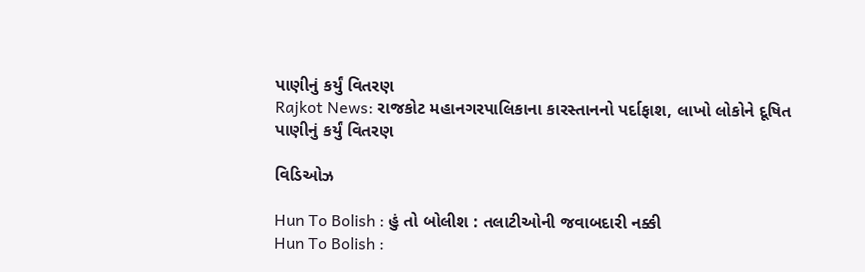પાણીનું કર્યું વિતરણ
Rajkot News: રાજકોટ મહાનગરપાલિકાના કારસ્તાનનો પર્દાફાશ, લાખો લોકોને દૂષિત પાણીનું કર્યું વિતરણ

વિડિઓઝ

Hun To Bolish : હું તો બોલીશ : તલાટીઓની જવાબદારી નક્કી
Hun To Bolish :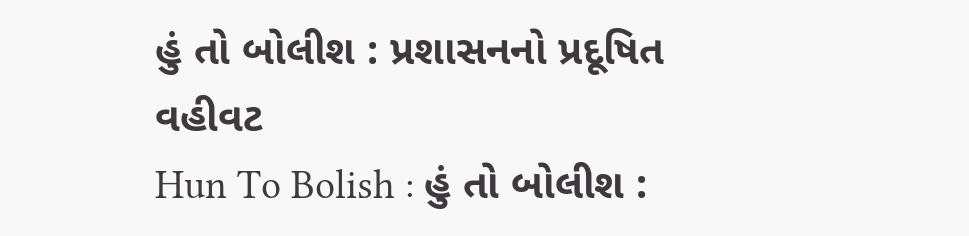હું તો બોલીશ : પ્રશાસનનો પ્રદૂષિત વહીવટ
Hun To Bolish : હું તો બોલીશ :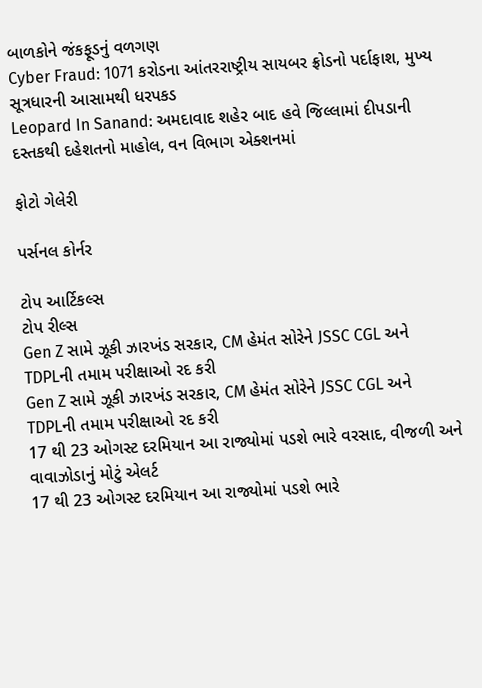બાળકોને જંકફૂડનું વળગણ
Cyber Fraud: 1071 કરોડના આંતરરાષ્ટ્રીય સાયબર ફ્રોડનો પર્દાફાશ, મુખ્ય સૂત્રધારની આસામથી ધરપકડ
Leopard In Sanand: અમદાવાદ શહેર બાદ હવે જિલ્લામાં દીપડાની દસ્તકથી દહેશતનો માહોલ, વન વિભાગ એક્શનમાં

ફોટો ગેલેરી

પર્સનલ કોર્નર

ટોપ આર્ટિકલ્સ
ટોપ રીલ્સ
Gen Z સામે ઝૂકી ઝારખંડ સરકાર, CM હેમંત સોરેને JSSC CGL અને TDPLની તમામ પરીક્ષાઓ રદ કરી
Gen Z સામે ઝૂકી ઝારખંડ સરકાર, CM હેમંત સોરેને JSSC CGL અને TDPLની તમામ પરીક્ષાઓ રદ કરી
17 થી 23 ઓગસ્ટ દરમિયાન આ રાજ્યોમાં પડશે ભારે વરસાદ, વીજળી અને વાવાઝોડાનું મોટું એલર્ટ
17 થી 23 ઓગસ્ટ દરમિયાન આ રાજ્યોમાં પડશે ભારે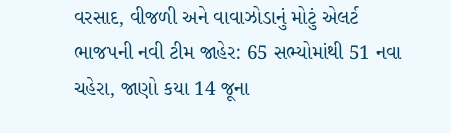વરસાદ, વીજળી અને વાવાઝોડાનું મોટું એલર્ટ
ભાજપની નવી ટીમ જાહેર: 65 સભ્યોમાંથી 51 નવા ચહેરા, જાણો કયા 14 જૂના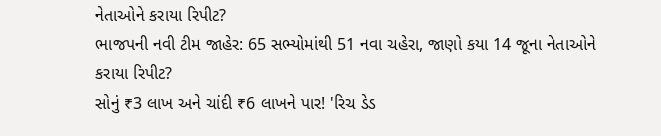નેતાઓને કરાયા રિપીટ?
ભાજપની નવી ટીમ જાહેર: 65 સભ્યોમાંથી 51 નવા ચહેરા, જાણો કયા 14 જૂના નેતાઓને કરાયા રિપીટ?
સોનું ₹3 લાખ અને ચાંદી ₹6 લાખને પાર! 'રિચ ડેડ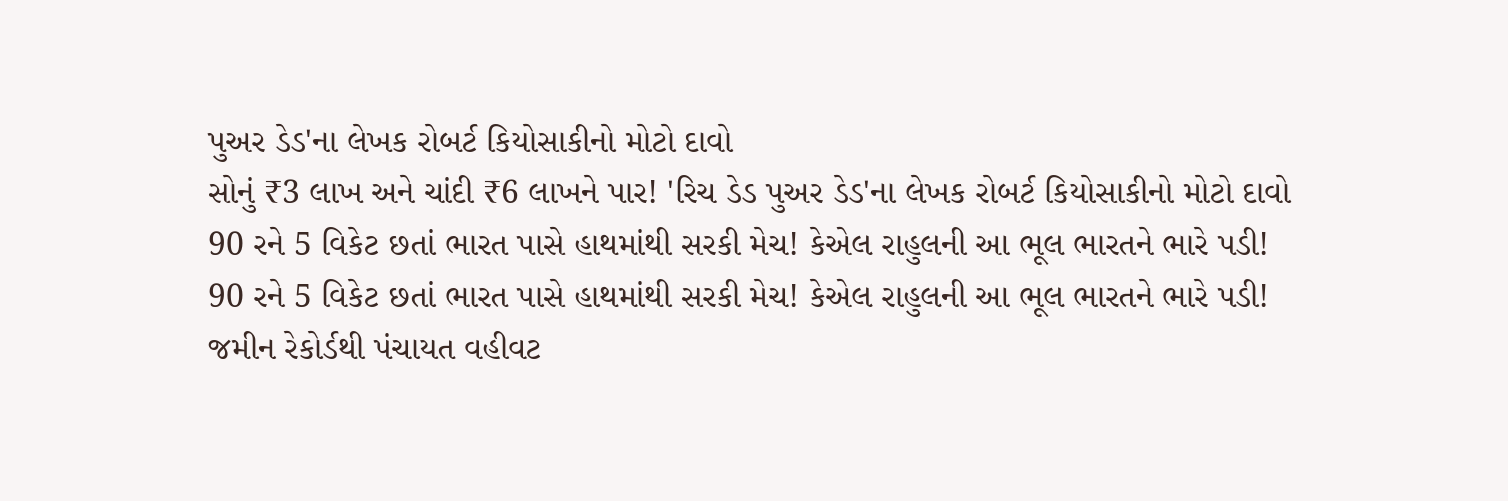પુઅર ડેડ'ના લેખક રોબર્ટ કિયોસાકીનો મોટો દાવો
સોનું ₹3 લાખ અને ચાંદી ₹6 લાખને પાર! 'રિચ ડેડ પુઅર ડેડ'ના લેખક રોબર્ટ કિયોસાકીનો મોટો દાવો
90 રને 5 વિકેટ છતાં ભારત પાસે હાથમાંથી સરકી મેચ! કેએલ રાહુલની આ ભૂલ ભારતને ભારે પડી!
90 રને 5 વિકેટ છતાં ભારત પાસે હાથમાંથી સરકી મેચ! કેએલ રાહુલની આ ભૂલ ભારતને ભારે પડી!
જમીન રેકોર્ડથી પંચાયત વહીવટ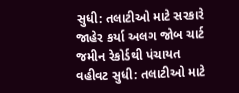સુધી: તલાટીઓ માટે સરકારે જાહેર કર્યા અલગ જોબ ચાર્ટ
જમીન રેકોર્ડથી પંચાયત વહીવટ સુધી: તલાટીઓ માટે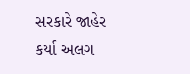સરકારે જાહેર કર્યા અલગ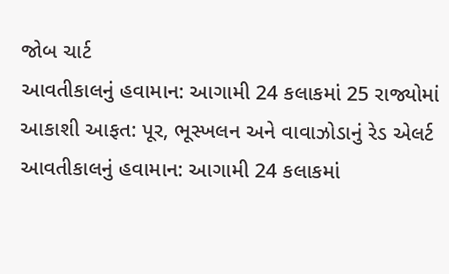જોબ ચાર્ટ
આવતીકાલનું હવામાન: આગામી 24 કલાકમાં 25 રાજ્યોમાં આકાશી આફત: પૂર, ભૂસ્ખલન અને વાવાઝોડાનું રેડ એલર્ટ
આવતીકાલનું હવામાન: આગામી 24 કલાકમાં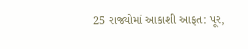25 રાજ્યોમાં આકાશી આફત: પૂર,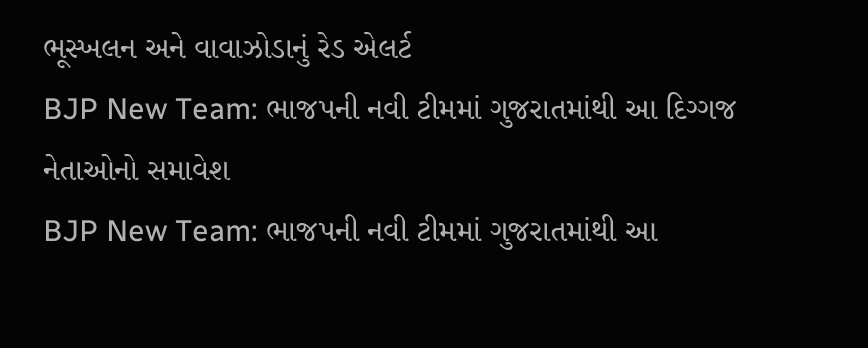ભૂસ્ખલન અને વાવાઝોડાનું રેડ એલર્ટ
BJP New Team: ભાજપની નવી ટીમમાં ગુજરાતમાંથી આ દિગ્ગજ નેતાઓનો સમાવેશ
BJP New Team: ભાજપની નવી ટીમમાં ગુજરાતમાંથી આ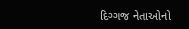દિગ્ગજ નેતાઓનો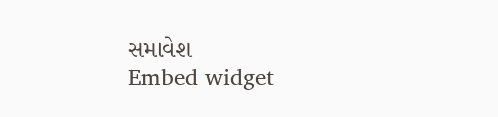સમાવેશ
Embed widget